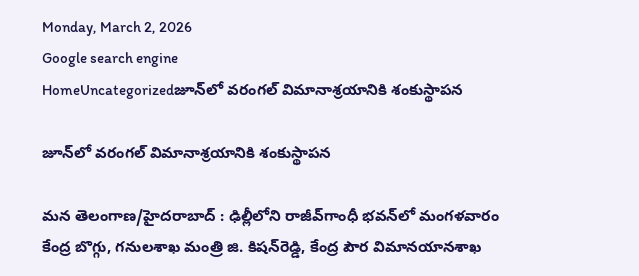Monday, March 2, 2026
Google search engine
HomeUncategorizedజూన్‌లో వరంగల్ విమానాశ్రయానికి శంకుస్థాపన

జూన్‌లో వరంగల్ విమానాశ్రయానికి శంకుస్థాపన

మన తెలంగాణ/హైదరాబాద్ : ఢిల్లీలోని రాజీవ్‌గాంధీ భవన్‌లో మంగళవారం కేంద్ర బొగ్గు, గనులశాఖ మంత్రి జి. కిషన్‌రెడ్డి, కేంద్ర పౌర విమానయానశాఖ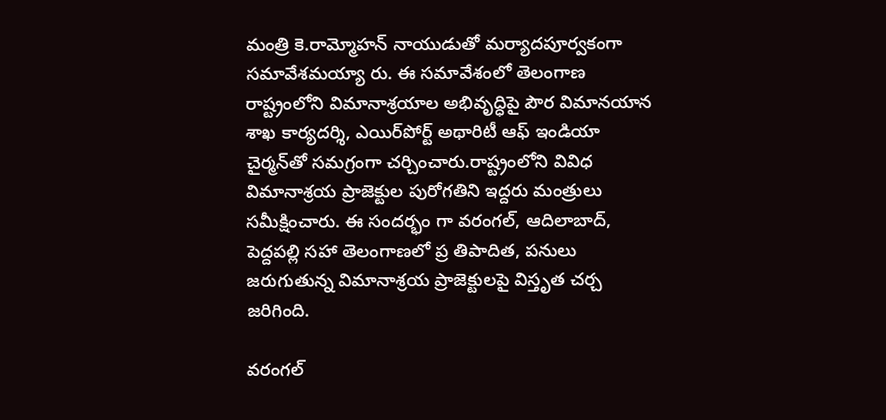మంత్రి కె.రామ్మోహన్ నాయుడుతో మర్యాదపూర్వకంగా సమావేశమయ్యా రు. ఈ సమావేశంలో తెలంగాణ రాష్ట్రంలోని విమానాశ్రయాల అభివృద్ధిపై పౌర విమానయాన శాఖ కార్యదర్శి, ఎయిర్‌పోర్ట్ అథారిటీ ఆఫ్ ఇండియా చైర్మన్‌తో సమగ్రంగా చర్చించారు.రాష్ట్రంలోని వివిధ విమానాశ్రయ ప్రాజెక్టుల పురోగతిని ఇద్దరు మంత్రులు సమీక్షించారు. ఈ సందర్భం గా వరంగల్, ఆదిలాబాద్, పెద్దపల్లి సహా తెలంగాణలో ప్ర తిపాదిత, పనులు జరుగుతున్న విమానాశ్రయ ప్రాజెక్టులపై విస్తృత చర్చ జరిగింది.

వరంగల్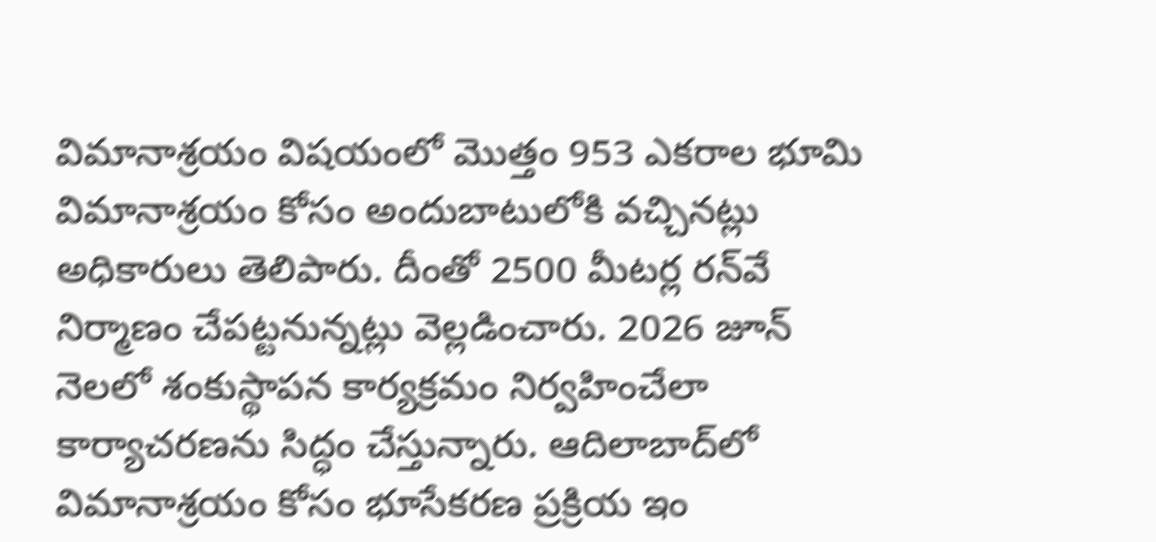విమానాశ్రయం విషయంలో మొత్తం 953 ఎకరాల భూమి విమానాశ్రయం కోసం అందుబాటులోకి వచ్చినట్లు అధికారులు తెలిపారు. దీంతో 2500 మీటర్ల రన్‌వే నిర్మాణం చేపట్టనున్నట్లు వెల్లడించారు. 2026 జూన్ నెలలో శంకుస్థాపన కార్యక్రమం నిర్వహించేలా కార్యాచరణను సిద్ధం చేస్తున్నారు. ఆదిలాబాద్‌లో విమానాశ్రయం కోసం భూసేకరణ ప్రక్రియ ఇం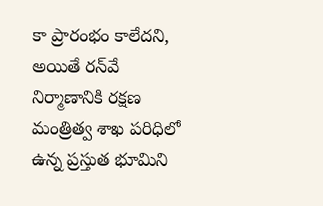కా ప్రారంభం కాలేదని, అయితే రన్‌వే నిర్మాణానికి రక్షణ మంత్రిత్వ శాఖ పరిధిలో ఉన్న ప్రస్తుత భూమిని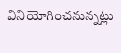వినియోగించనున్నట్లు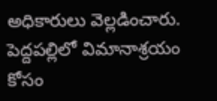అధికారులు వెల్లడించారు. పెద్దపల్లిలో విమానాశ్రయం కోసం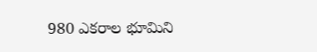980 ఎకరాల భూమిని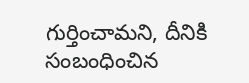గుర్తించామని, దీనికి సంబంధించిన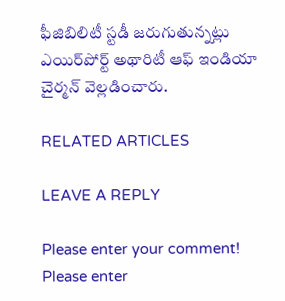ఫీజిబిలిటీ స్టడీ జరుగుతున్నట్లు ఎయిర్‌పోర్ట్ అథారిటీ ఆఫ్ ఇండియా చైర్మన్ వెల్లడించారు.

RELATED ARTICLES

LEAVE A REPLY

Please enter your comment!
Please enter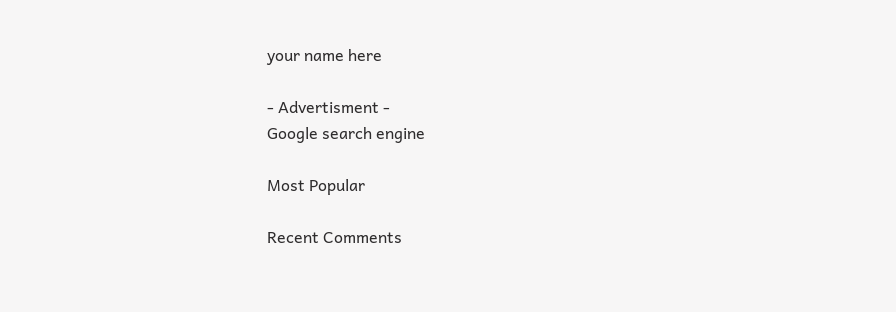your name here

- Advertisment -
Google search engine

Most Popular

Recent Comments